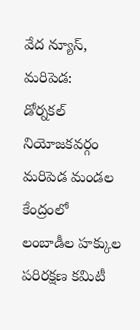వేద న్యూస్, మరిపెడ:
డోర్నకల్ నియోజకవర్గం మరిపెడ మండల కేంద్రంలో
లంబాడీల హక్కుల పరిరక్షణ కమిటీ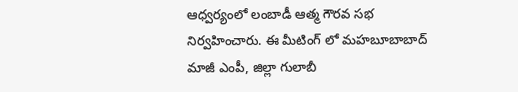ఆధ్వర్యంలో లంబాడీ ఆత్మ గౌరవ సభ నిర్వహించారు. ఈ మీటింగ్ లో మహబూబాబాద్ మాజీ ఎంపీ, జిల్లా గులాబీ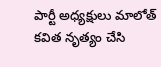పార్టీ అధ్యక్షులు మాలోత్ కవిత నృత్యం చేసి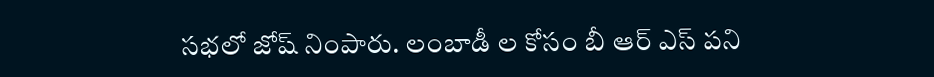సభలో జోష్ నింపారు. లంబాడీ ల కోసం బీ ఆర్ ఎస్ పని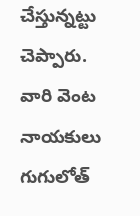చేస్తున్నట్టు చెప్పారు.
వారి వెంట నాయకులు గుగులోత్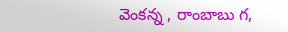వెంకన్న , రాంబాబు గ,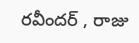రవీందర్ , రాజు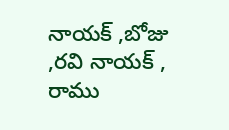నాయక్ ,బోజు ,రవి నాయక్ , రాము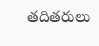తదితరులు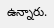ఉన్నారు.